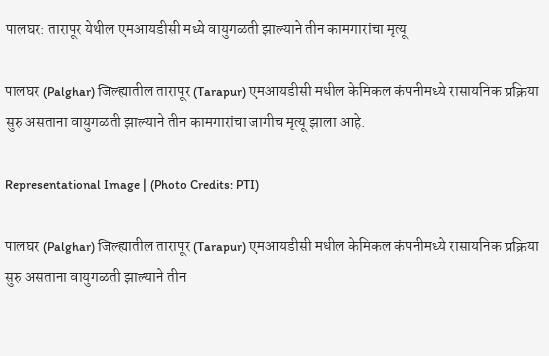पालघर: तारापूर येथील एमआयडीसी मध्ये वायुगळती झाल्याने तीन कामगारांचा मृत्यू

पालघर (Palghar) जिल्ह्यातील तारापूर (Tarapur) एमआयडीसी मधील केमिकल कंपनीमध्ये रासायनिक प्रक्रिया सुरु असताना वायुगळती झाल्याने तीन कामगारांचा जागीच मृत्यू झाला आहे.

Representational Image | (Photo Credits: PTI)

पालघर (Palghar) जिल्ह्यातील तारापूर (Tarapur) एमआयडीसी मधील केमिकल कंपनीमध्ये रासायनिक प्रक्रिया सुरु असताना वायुगळती झाल्याने तीन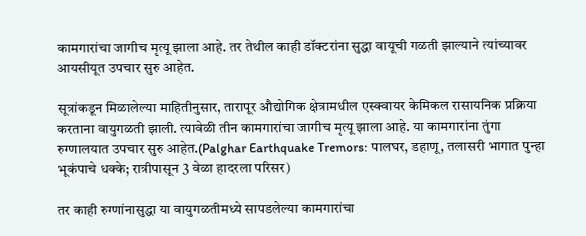कामगारांचा जागीच मृत्यू झाला आहे. तर तेथील काही डॉक्टरांना सुद्धा वायूची गळती झाल्याने त्यांच्यावर आयसीयूत उपचार सुरु आहेत.

सूत्रांकडून मिळालेल्या माहितीनुसार, तारापूर औद्योगिक क्षेत्रामधील एस्क्वायर केमिकल रासायनिक प्रक्रिया करताना वायुगळती झाली. त्यावेळी तीन कामगारांचा जागीच मृत्यू झाला आहे. या कामगारांना तुंगा रुग्णालयात उपचार सुरु आहेत.(Palghar Earthquake Tremors: पालघर, डहाणू, तलासरी भागात पुन्हा भूकंपाचे धक्के; रात्रीपासून 3 वेळा हादरला परिसर)

तर काही रुग्णांनासुद्धा या वायुगळतीमध्ये सापडलेल्या कामगारांचा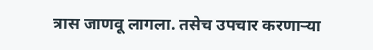त्रास जाणवू लागला. तसेच उपचार करणाऱ्या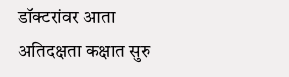डॉक्टरांवर आता अतिदक्षता कक्षात सुरु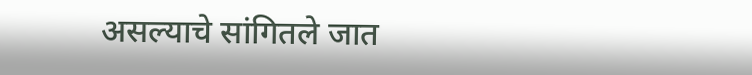असल्याचे सांगितले जात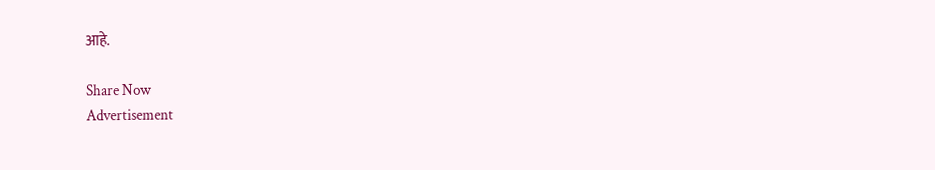आहे.

Share Now
Advertisement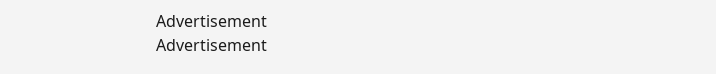Advertisement
Advertisement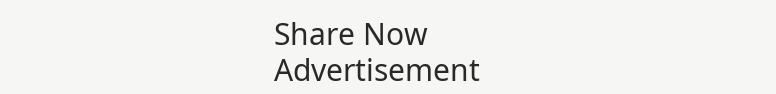Share Now
Advertisement